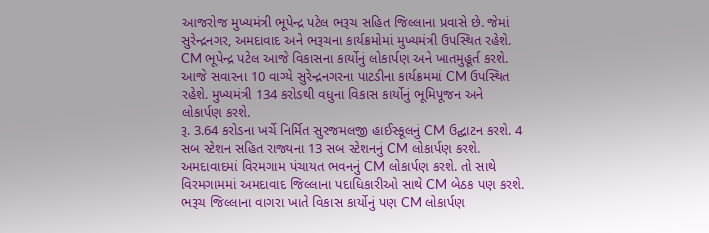આજરોજ મુખ્યમંત્રી ભૂપેન્દ્ર પટેલ ભરૂચ સહિત જિલ્લાના પ્રવાસે છે. જેમાં સુરેન્દ્રનગર, અમદાવાદ અને ભરૂચના કાર્યક્રમોમાં મુખ્યમંત્રી ઉપસ્થિત રહેશે. CM ભૂપેન્દ્ર પટેલ આજે વિકાસના કાર્યોનું લોકાર્પણ અને ખાતમુહૂર્ત કરશે. આજે સવારના 10 વાગ્યે સુરેન્દ્રનગરના પાટડીના કાર્યક્રમમાં CM ઉપસ્થિત રહેશે. મુખ્યમંત્રી 134 કરોડથી વધુના વિકાસ કાર્યોનું ભૂમિપૂજન અને લોકાર્પણ કરશે.
રૂ. 3.64 કરોડના ખર્ચે નિર્મિત સુરજમલજી હાઈસ્કૂલનું CM ઉદ્ઘાટન કરશે. 4 સબ સ્ટેશન સહિત રાજ્યના 13 સબ સ્ટેશનનું CM લોકાર્પણ કરશે. અમદાવાદમાં વિરમગામ પંચાયત ભવનનું CM લોકાર્પણ કરશે. તો સાથે વિરમગામમાં અમદાવાદ જિલ્લાના પદાધિકારીઓ સાથે CM બેઠક પણ કરશે. ભરૂચ જિલ્લાના વાગરા ખાતે વિકાસ કાર્યોનું પણ CM લોકાર્પણ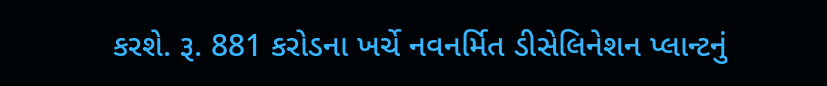કરશે. રૂ. 881 કરોડના ખર્ચે નવનર્મિત ડીસેલિનેશન પ્લાન્ટનું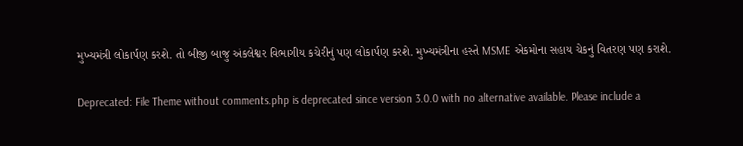મુખ્યમંત્રી લોકાર્પણ કરશે. તો બીજી બાજુ અંકલેશ્વર વિભાગીય કચેરીનું પણ લોકાર્પણ કરશે. મુખ્યમંત્રીના હસ્તે MSME એકમોના સહાય ચેકનું વિતરણ પણ કરાશે.

Deprecated: File Theme without comments.php is deprecated since version 3.0.0 with no alternative available. Please include a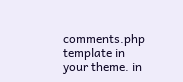comments.php template in your theme. in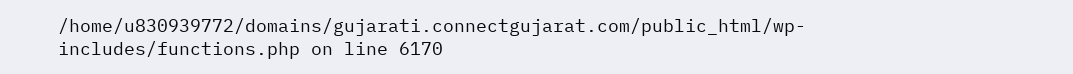/home/u830939772/domains/gujarati.connectgujarat.com/public_html/wp-includes/functions.php on line 6170